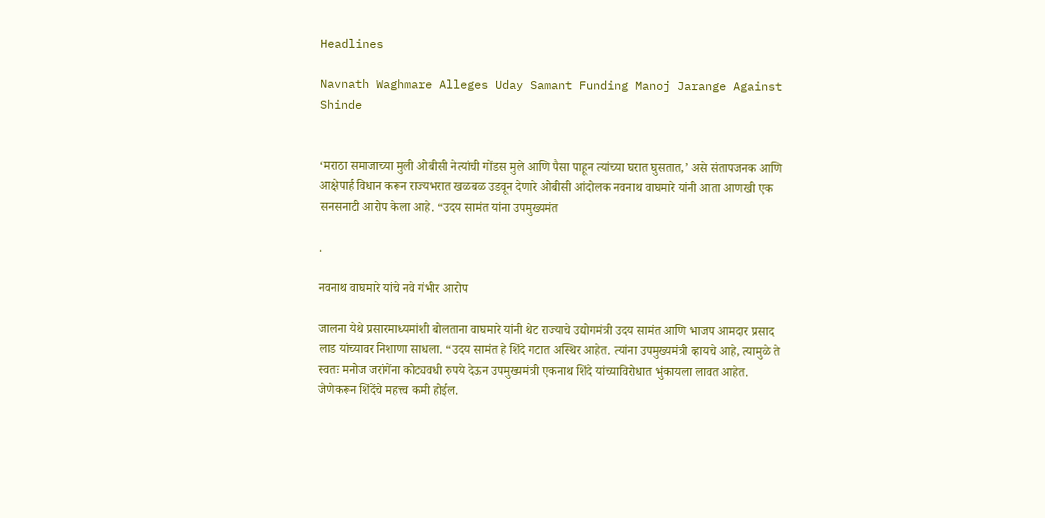Headlines

Navnath Waghmare Alleges Uday Samant Funding Manoj Jarange Against Shinde


‘मराठा समाजाच्या मुली ओबीसी नेत्यांची गोंडस मुले आणि पैसा पाहून त्यांच्या घरात घुसतात,’ असे संतापजनक आणि आक्षेपार्ह विधान करून राज्यभरात खळबळ उडवून देणारे ओबीसी आंदोलक नवनाथ वाघमारे यांनी आता आणखी एक सनसनाटी आरोप केला आहे. “उदय सामंत यांना उपमुख्यमंत

.

नवनाथ वाघमारे यांचे नवे गंभीर आरोप

जालना येथे प्रसारमाध्यमांशी बोलताना वाघमारे यांनी थेट राज्याचे उद्योगमंत्री उदय सामंत आणि भाजप आमदार प्रसाद लाड यांच्यावर निशाणा साधला. “उदय सामंत हे शिंदे गटात अस्थिर आहेत. त्यांना उपमुख्यमंत्री व्हायचे आहे, त्यामुळे ते स्वतः मनोज जरांगेंना कोट्यवधी रुपये देऊन उपमुख्यमंत्री एकनाथ शिंदे यांच्याविरोधात भुंकायला लावत आहेत. जेणेकरून शिंदेंचे महत्त्व कमी होईल.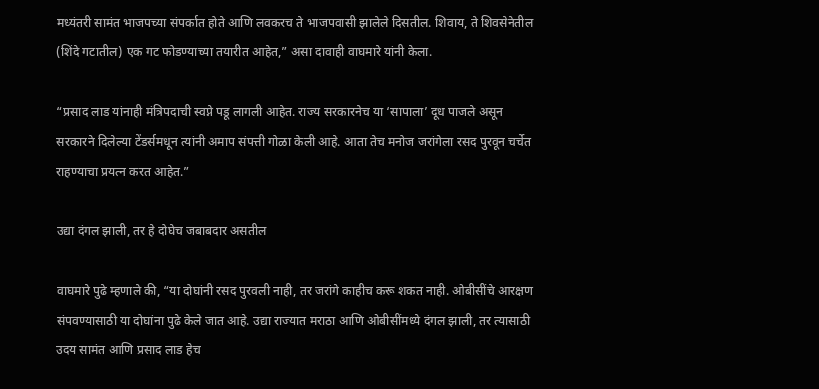मध्यंतरी सामंत भाजपच्या संपर्कात होते आणि लवकरच ते भाजपवासी झालेले दिसतील. शिवाय, ते शिवसेनेतील (शिंदे गटातील) एक गट फोडण्याच्या तयारीत आहेत,” असा दावाही वाघमारे यांनी केला.

“प्रसाद लाड यांनाही मंत्रिपदाची स्वप्ने पडू लागली आहेत. राज्य सरकारनेच या ‘सापाला’ दूध पाजले असून सरकारने दिलेल्या टेंडर्समधून त्यांनी अमाप संपत्ती गोळा केली आहे. आता तेच मनोज जरांगेला रसद पुरवून चर्चेत राहण्याचा प्रयत्न करत आहेत.”

उद्या दंगल झाली, तर हे दोघेच जबाबदार असतील

वाघमारे पुढे म्हणाले की, “या दोघांनी रसद पुरवली नाही, तर जरांगे काहीच करू शकत नाही. ओबीसींचे आरक्षण संपवण्यासाठी या दोघांना पुढे केले जात आहे. उद्या राज्यात मराठा आणि ओबीसींमध्ये दंगल झाली, तर त्यासाठी उदय सामंत आणि प्रसाद लाड हेच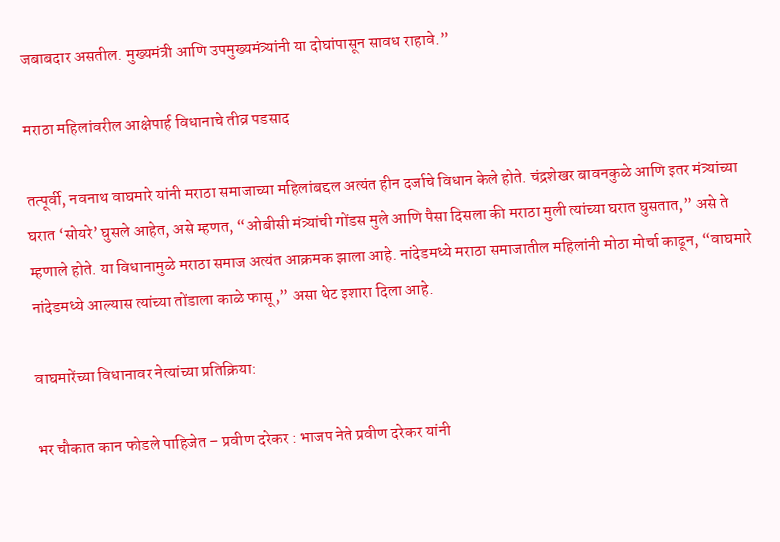जबाबदार असतील. मुख्यमंत्री आणि उपमुख्यमंत्र्यांनी या दोघांपासून सावध राहावे.”

मराठा महिलांवरील आक्षेपार्ह विधानाचे तीव्र पडसाद

तत्पूर्वी, नवनाथ वाघमारे यांनी मराठा समाजाच्या महिलांबद्दल अत्यंत हीन दर्जाचे विधान केले होते. चंद्रशेखर बावनकुळे आणि इतर मंत्र्यांच्या घरात ‘सोयरे’ घुसले आहेत, असे म्हणत, “ओबीसी मंत्र्यांची गोंडस मुले आणि पैसा दिसला की मराठा मुली त्यांच्या घरात घुसतात,” असे ते म्हणाले होते. या विधानामुळे मराठा समाज अत्यंत आक्रमक झाला आहे. नांदेडमध्ये मराठा समाजातील महिलांनी मोठा मोर्चा काढून, “वाघमारे नांदेडमध्ये आल्यास त्यांच्या तोंडाला काळे फासू,” असा थेट इशारा दिला आहे.

वाघमारेंच्या विधानावर नेत्यांच्या प्रतिक्रिया:

भर चौकात कान फोडले पाहिजेत – प्रवीण दरेकर : भाजप नेते प्रवीण दरेकर यांनी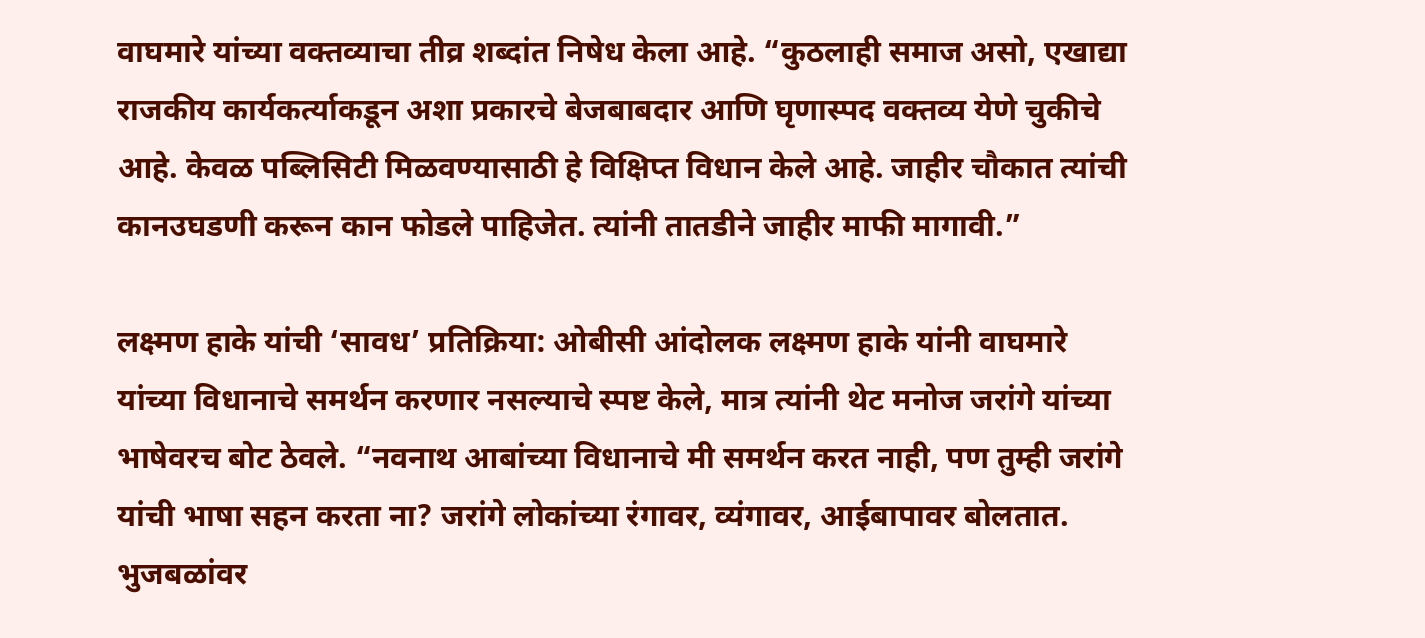वाघमारे यांच्या वक्तव्याचा तीव्र शब्दांत निषेध केला आहे. “कुठलाही समाज असो, एखाद्या राजकीय कार्यकर्त्याकडून अशा प्रकारचे बेजबाबदार आणि घृणास्पद वक्तव्य येणे चुकीचे आहे. केवळ पब्लिसिटी मिळवण्यासाठी हे विक्षिप्त विधान केले आहे. जाहीर चौकात त्यांची कानउघडणी करून कान फोडले पाहिजेत. त्यांनी तातडीने जाहीर माफी मागावी.”

लक्ष्मण हाके यांची ‘सावध’ प्रतिक्रिया: ओबीसी आंदोलक लक्ष्मण हाके यांनी वाघमारे यांच्या विधानाचे समर्थन करणार नसल्याचे स्पष्ट केले, मात्र त्यांनी थेट मनोज जरांगे यांच्या भाषेवरच बोट ठेवले. “नवनाथ आबांच्या विधानाचे मी समर्थन करत नाही, पण तुम्ही जरांगे यांची भाषा सहन करता ना? जरांगे लोकांच्या रंगावर, व्यंगावर, आईबापावर बोलतात. भुजबळांवर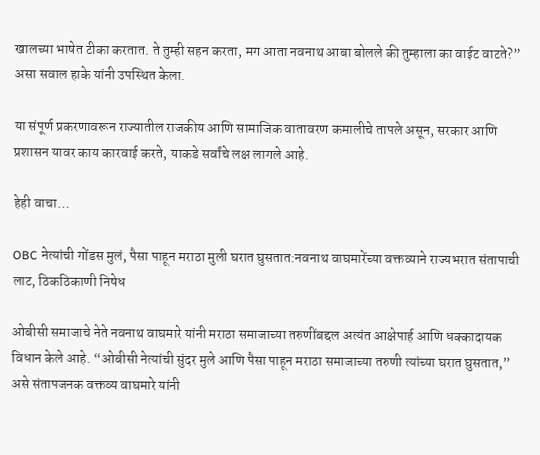खालच्या भाषेत टीका करतात. ते तुम्ही सहन करता, मग आता नवनाथ आबा बोलले की तुम्हाला का वाईट वाटते?” असा सवाल हाके यांनी उपस्थित केला.

या संपूर्ण प्रकरणावरून राज्यातील राजकीय आणि सामाजिक वातावरण कमालीचे तापले असून, सरकार आणि प्रशासन यावर काय कारवाई करते, याकडे सर्वांचे लक्ष लागले आहे.

हेही वाचा…

OBC नेत्यांची गोंडस मुलं, पैसा पाहून मराठा मुली घरात घुसतात:नवनाथ वाघमारेंच्या वक्तव्याने राज्यभरात संतापाची लाट, ठिकठिकाणी निषेध

ओबीसी समाजाचे नेते नवनाथ वाघमारे यांनी मराठा समाजाच्या तरुणींबद्दल अत्यंत आक्षेपार्ह आणि धक्कादायक विधान केले आहे. “ओबीसी नेत्यांची सुंदर मुले आणि पैसा पाहून मराठा समाजाच्या तरुणी त्यांच्या घरात घुसतात,” असे संतापजनक वक्तव्य वाघमारे यांनी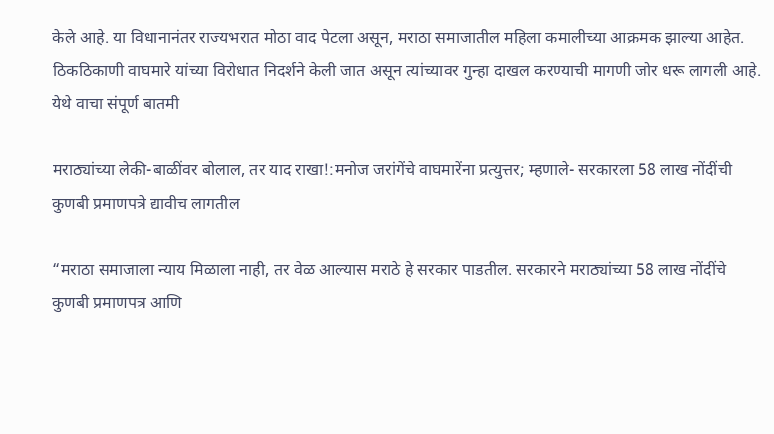केले आहे. या विधानानंतर राज्यभरात मोठा वाद पेटला असून, मराठा समाजातील महिला कमालीच्या आक्रमक झाल्या आहेत. ठिकठिकाणी वाघमारे यांच्या विरोधात निदर्शने केली जात असून त्यांच्यावर गुन्हा दाखल करण्याची मागणी जोर धरू लागली आहे. येथे वाचा संपूर्ण बातमी

मराठ्यांच्या लेकी-बाळींवर बोलाल, तर याद राखा!:मनोज जरांगेंचे वाघमारेंना प्रत्युत्तर; म्हणाले- सरकारला 58 लाख नोंदींची कुणबी प्रमाणपत्रे द्यावीच लागतील

“मराठा समाजाला न्याय मिळाला नाही, तर वेळ आल्यास मराठे हे सरकार पाडतील. सरकारने मराठ्यांच्या 58 लाख नोंदींचे कुणबी प्रमाणपत्र आणि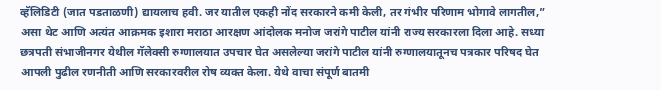व्हॅलिडिटी (जात पडताळणी) द्यायलाच हवी. जर यातील एकही नोंद सरकारने कमी केली, तर गंभीर परिणाम भोगावे लागतील,” असा थेट आणि अत्यंत आक्रमक इशारा मराठा आरक्षण आंदोलक मनोज जरांगे पाटील यांनी राज्य सरकारला दिला आहे. सध्या छत्रपती संभाजीनगर येथील गॅलेक्सी रुग्णालयात उपचार घेत असलेल्या जरांगे पाटील यांनी रुग्णालयातूनच पत्रकार परिषद घेत आपली पुढील रणनीती आणि सरकारवरील रोष व्यक्त केला. येथे वाचा संपूर्ण बातमी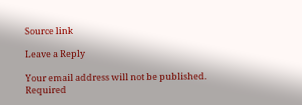Source link

Leave a Reply

Your email address will not be published. Required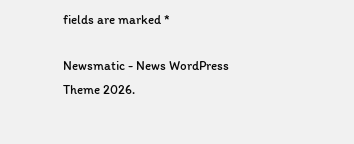fields are marked *

Newsmatic - News WordPress Theme 2026.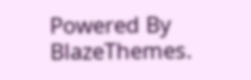Powered By BlazeThemes.